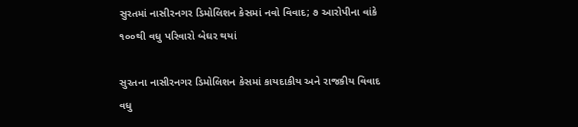સુરતમાં નાસીરનગર ડિમોલિશન કેસમાં નવો વિવાદ; ૭ આરોપીના વાંકે ૧૦૦થી વધુ પરિવારો બેઘર થયાં

સુરતના નાસીરનગર ડિમોલિશન કેસમાં કાયદાકીય અને રાજકીય વિવાદ વધુ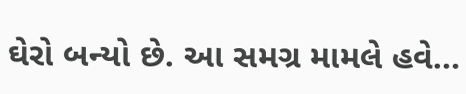ઘેરો બન્યો છે. આ સમગ્ર મામલે હવે…